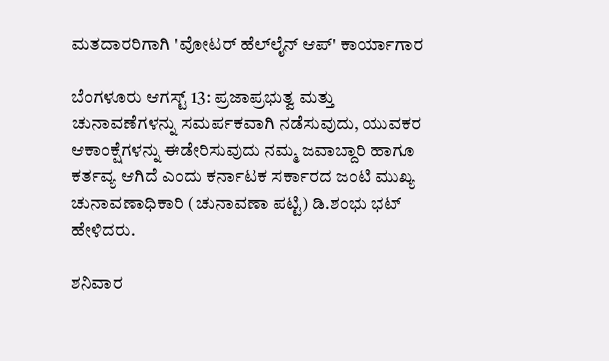ಮತದಾರರಿಗಾಗಿ 'ವೋಟರ್ ಹೆಲ್‌ಲೈನ್ ಆಪ್‌' ಕಾರ್ಯಾಗಾರ

ಬೆಂಗಳೂರು ಆಗಸ್ಟ್ 13: ಪ್ರಜಾಪ್ರಭುತ್ವ ಮತ್ತು ಚುನಾವಣೆಗಳನ್ನು ಸಮರ್ಪಕವಾಗಿ ನಡೆಸುವುದು, ಯುವಕರ ಆಕಾಂಕ್ಷೆಗಳನ್ನು ಈಡೇರಿಸುವುದು ನಮ್ಮ ಜವಾಬ್ದಾರಿ ಹಾಗೂ ಕರ್ತವ್ಯ ಆಗಿದೆ ಎಂದು ಕರ್ನಾಟಕ ಸರ್ಕಾರದ ಜಂಟಿ ಮುಖ್ಯ ಚುನಾವಣಾಧಿಕಾರಿ (ಚುನಾವಣಾ ಪಟ್ಟಿ) ಡಿ.ಶಂಭು ಭಟ್ ಹೇಳಿದರು.

ಶನಿವಾರ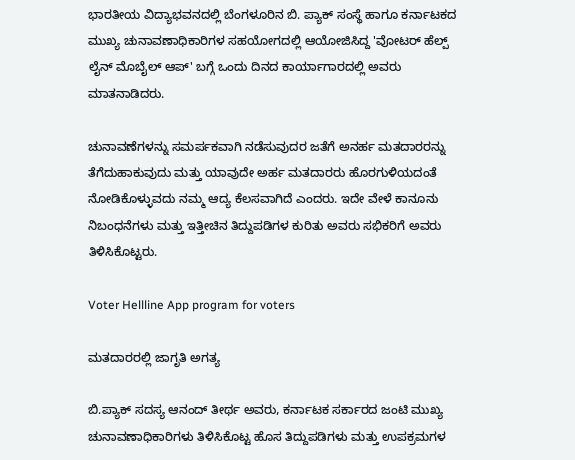ಭಾರತೀಯ ವಿದ್ಯಾಭವನದಲ್ಲಿ ಬೆಂಗಳೂರಿನ ಬಿ. ಪ್ಯಾಕ್ ಸಂಸ್ಥೆ ಹಾಗೂ ಕರ್ನಾಟಕದ ಮುಖ್ಯ ಚುನಾವಣಾಧಿಕಾರಿಗಳ ಸಹಯೋಗದಲ್ಲಿ ಆಯೋಜಿಸಿದ್ದ 'ವೋಟರ್ ಹೆಲ್ಪ್ ಲೈನ್ ಮೊಬೈಲ್ ಆಪ್' ಬಗ್ಗೆ ಒಂದು ದಿನದ ಕಾರ್ಯಾಗಾರದಲ್ಲಿ ಅವರು ಮಾತನಾಡಿದರು.

ಚುನಾವಣೆಗಳನ್ನು ಸಮರ್ಪಕವಾಗಿ ನಡೆಸುವುದರ ಜತೆಗೆ ಅನರ್ಹ ಮತದಾರರನ್ನು ತೆಗೆದುಹಾಕುವುದು ಮತ್ತು ಯಾವುದೇ ಅರ್ಹ ಮತದಾರರು ಹೊರಗುಳಿಯದಂತೆ ನೋಡಿಕೊಳ್ಳುವದು ನಮ್ಮ ಆದ್ಯ ಕೆಲಸವಾಗಿದೆ ಎಂದರು. ಇದೇ ವೇಳೆ ಕಾನೂನು ನಿಬಂಧನೆಗಳು ಮತ್ತು ಇತ್ತೀಚಿನ ತಿದ್ದುಪಡಿಗಳ ಕುರಿತು ಅವರು ಸಭಿಕರಿಗೆ ಅವರು ತಿಳಿಸಿಕೊಟ್ಟರು.

Voter Hellline App program for voters

ಮತದಾರರಲ್ಲಿ ಜಾಗೃತಿ ಅಗತ್ಯ

ಬಿ.ಪ್ಯಾಕ್ ಸದಸ್ಯ ಆನಂದ್ ತೀರ್ಥ ಅವರು, ಕರ್ನಾಟಕ ಸರ್ಕಾರದ ಜಂಟಿ ಮುಖ್ಯ ಚುನಾವಣಾಧಿಕಾರಿಗಳು ತಿಳಿಸಿಕೊಟ್ಟ ಹೊಸ ತಿದ್ದುಪಡಿಗಳು ಮತ್ತು ಉಪಕ್ರಮಗಳ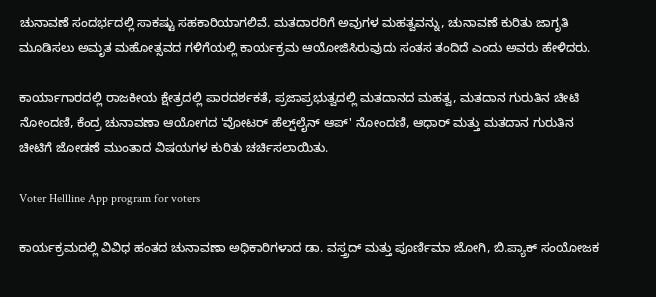ಚುನಾವಣೆ ಸಂದರ್ಭದಲ್ಲಿ ಸಾಕಷ್ಟು ಸಹಕಾರಿಯಾಗಲಿವೆ. ಮತದಾರರಿಗೆ ಅವುಗಳ ಮಹತ್ವವನ್ನು, ಚುನಾವಣೆ ಕುರಿತು ಜಾಗೃತಿ ಮೂಡಿಸಲು ಅಮೃತ ಮಹೋತ್ಸವದ ಗಳಿಗೆಯಲ್ಲಿ ಕಾರ್ಯಕ್ರಮ ಆಯೋಜಿಸಿರುವುದು ಸಂತಸ ತಂದಿದೆ ಎಂದು ಅವರು ಹೇಳಿದರು.

ಕಾರ್ಯಾಗಾರದಲ್ಲಿ ರಾಜಕೀಯ ಕ್ಷೇತ್ರದಲ್ಲಿ ಪಾರದರ್ಶಕತೆ, ಪ್ರಜಾಪ್ರಭುತ್ವದಲ್ಲಿ ಮತದಾನದ ಮಹತ್ವ, ಮತದಾನ ಗುರುತಿನ ಚೀಟಿ ನೋಂದಣಿ, ಕೆಂದ್ರ ಚುನಾವಣಾ ಆಯೋಗದ 'ವೋಟರ್ ಹೆಲ್ಪ್‌ಲೈನ್ ಆಪ್' ನೋಂದಣಿ, ಆಧಾರ್ ಮತ್ತು ಮತದಾನ ಗುರುತಿನ ಚೀಟಿಗೆ ಜೋಡಣೆ ಮುಂತಾದ ವಿಷಯಗಳ ಕುರಿತು ಚರ್ಚಿಸಲಾಯಿತು.

Voter Hellline App program for voters

ಕಾರ್ಯಕ್ರಮದಲ್ಲಿ ವಿವಿಧ ಹಂತದ ಚುನಾವಣಾ ಅಧಿಕಾರಿಗಳಾದ ಡಾ. ವಸ್ತ್ರದ್ ಮತ್ತು ಪೂರ್ಣಿಮಾ ಜೋಗಿ, ಬಿ.ಪ್ಯಾಕ್ ಸಂಯೋಜಕ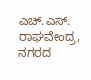ಎಚ್.ಎಸ್. ರಾಘವೇಂದ್ರ, ನಗರದ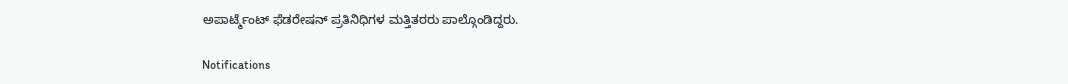ಅಪಾರ್ಟ್ಮೆಂಟ್ ಫೆಡರೇಷನ್ ಪ್ರತಿನಿಧಿಗಳ ಮತ್ತಿತರರು ಪಾಲ್ಗೊಂಡಿದ್ದರು.

Notifications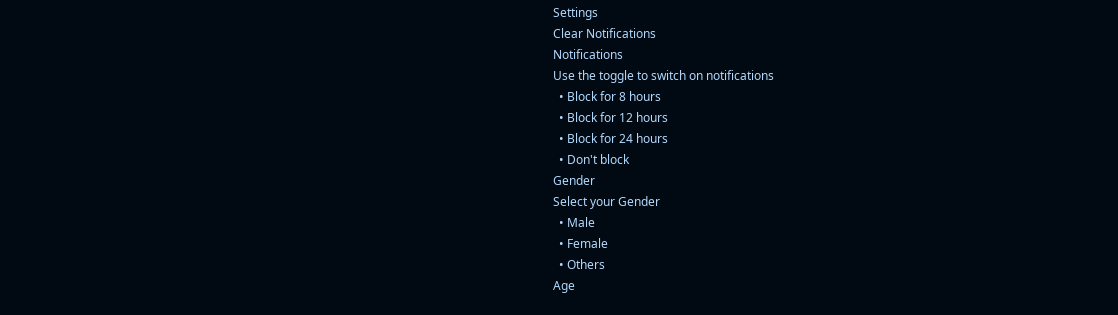Settings
Clear Notifications
Notifications
Use the toggle to switch on notifications
  • Block for 8 hours
  • Block for 12 hours
  • Block for 24 hours
  • Don't block
Gender
Select your Gender
  • Male
  • Female
  • Others
Age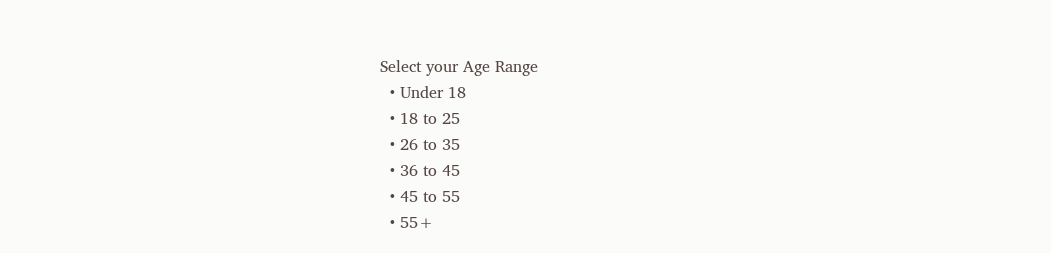Select your Age Range
  • Under 18
  • 18 to 25
  • 26 to 35
  • 36 to 45
  • 45 to 55
  • 55+